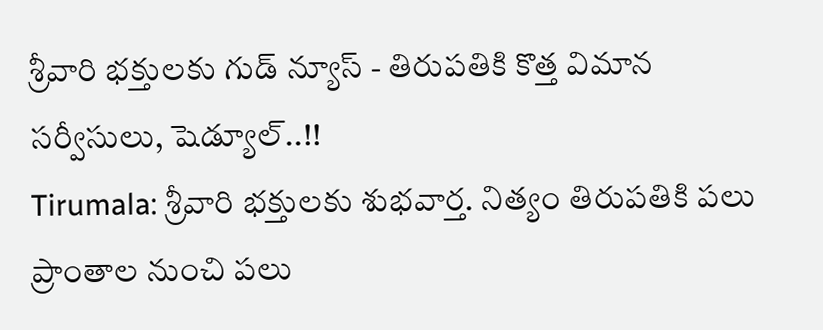శ్రీవారి భక్తులకు గుడ్ న్యూస్ - తిరుపతికి కొత్త విమాన సర్వీసులు, షెడ్యూల్..!!
Tirumala: శ్రీవారి భక్తులకు శుభవార్త. నిత్యం తిరుపతికి పలు ప్రాంతాల నుంచి పలు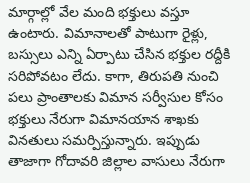మార్గాల్లో వేల మంది భక్తులు వస్తూ ఉంటారు. విమానాలతో పాటుగా రైళ్లు, బస్సులు ఎన్ని ఏర్పాటు చేసిన భక్తుల రద్దీకి సరిపోవటం లేదు. కాగా, తిరుపతి నుంచి పలు ప్రాంతాలకు విమాన సర్వీసుల కోసం భక్తులు నేరుగా విమానయాన శాఖకు వినతులు సమర్పిస్తున్నారు. ఇప్పుడు తాజాగా గోదావరి జిల్లాల వాసులు నేరుగా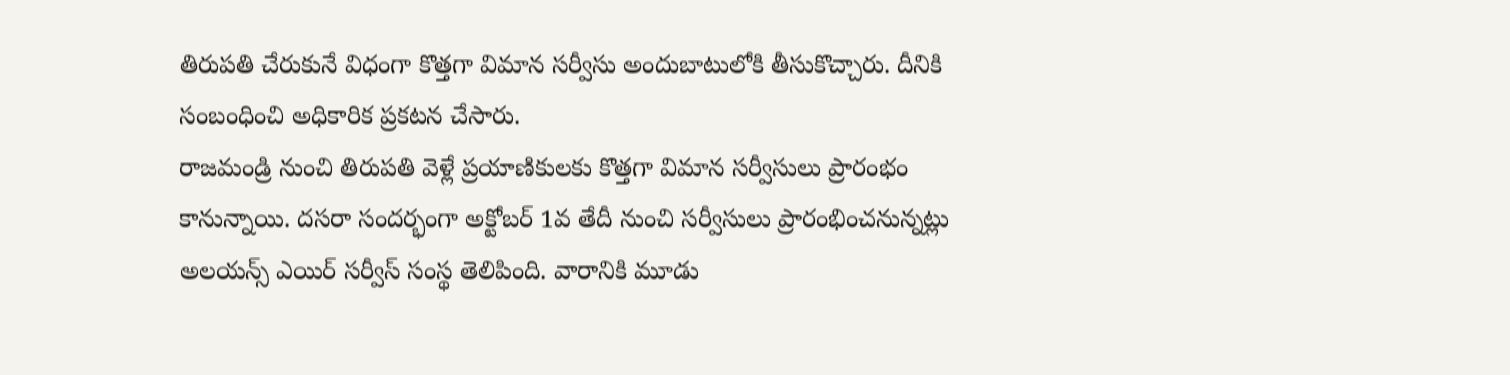తిరుపతి చేరుకునే విధంగా కొత్తగా విమాన సర్వీసు అందుబాటులోకి తీసుకొచ్చారు. దీనికి సంబంధించి అధికారిక ప్రకటన చేసారు.
రాజమండ్రి నుంచి తిరుపతి వెళ్లే ప్రయాణికులకు కొత్తగా విమాన సర్వీసులు ప్రారంభం కానున్నాయి. దసరా సందర్భంగా అక్టోబర్ 1వ తేదీ నుంచి సర్వీసులు ప్రారంభించనున్నట్లు అలయన్స్ ఎయిర్ సర్వీస్ సంస్థ తెలిపింది. వారానికి మూడు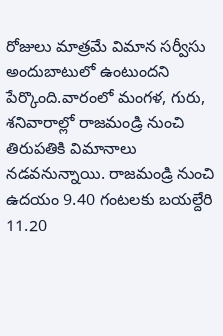రోజులు మాత్రమే విమాన సర్వీసు అందుబాటులో ఉంటుందని పేర్కొంది.వారంలో మంగళ, గురు, శనివారాల్లో రాజమండ్రి నుంచి తిరుపతికి విమానాలు నడవనున్నాయి. రాజమండ్రి నుంచి ఉదయం 9.40 గంటలకు బయల్దేరి 11.20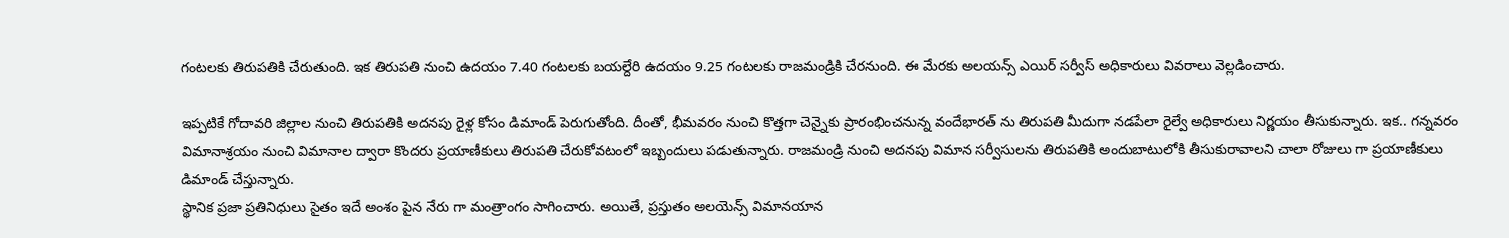గంటలకు తిరుపతికి చేరుతుంది. ఇక తిరుపతి నుంచి ఉదయం 7.40 గంటలకు బయల్దేరి ఉదయం 9.25 గంటలకు రాజమండ్రికి చేరనుంది. ఈ మేరకు అలయన్స్ ఎయిర్ సర్వీస్ అధికారులు వివరాలు వెల్లడించారు.

ఇప్పటికే గోదావరి జిల్లాల నుంచి తిరుపతికి అదనపు రైళ్ల కోసం డిమాండ్ పెరుగుతోంది. దీంతో, భీమవరం నుంచి కొత్తగా చెన్నైకు ప్రారంభించనున్న వందేభారత్ ను తిరుపతి మీదుగా నడపేలా రైల్వే అధికారులు నిర్ణయం తీసుకున్నారు. ఇక.. గన్నవరం విమానాశ్రయం నుంచి విమానాల ద్వారా కొందరు ప్రయాణీకులు తిరుపతి చేరుకోవటంలో ఇబ్బందులు పడుతున్నారు. రాజమండ్రి నుంచి అదనపు విమాన సర్వీసులను తిరుపతికి అందుబాటులోకి తీసుకురావాలని చాలా రోజులు గా ప్రయాణీకులు డిమాండ్ చేస్తున్నారు.
స్థానిక ప్రజా ప్రతినిధులు సైతం ఇదే అంశం పైన నేరు గా మంత్రాంగం సాగించారు. అయితే, ప్రస్తుతం అలయెన్స్ విమానయాన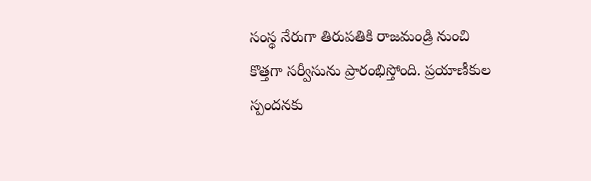సంస్థ నేరుగా తిరుపతికి రాజమండ్రి నుంచి కొత్తగా సర్వీసును ప్రారంభిస్తోంది. ప్రయాణీకుల స్పందనకు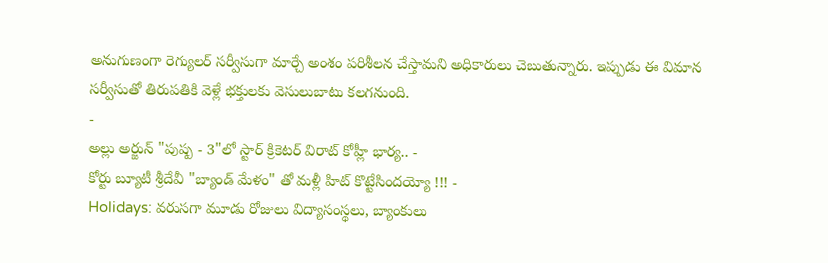అనుగుణంగా రెగ్యులర్ సర్వీసుగా మార్చే అంశం పరిశీలన చేస్తామని అధికారులు చెబుతున్నారు. ఇప్పుడు ఈ విమాన సర్వీసుతో తిరుపతికి వెళ్లే భక్తులకు వెసులుబాటు కలగనుంది.
-
అల్లు అర్జున్ "పుష్ప - 3"లో స్టార్ క్రికెటర్ విరాట్ కోహ్లీ భార్య.. -
కోర్టు బ్యూటీ శ్రీదేవీ "బ్యాండ్ మేళం" తో మళ్లీ హిట్ కొట్టేసిందయ్యో !!! -
Holidays: వరుసగా మూడు రోజులు విద్యాసంస్థలు, బ్యాంకులు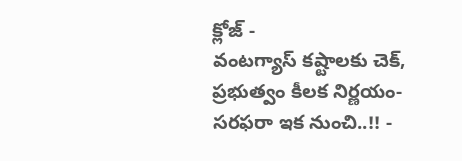క్లోజ్ -
వంటగ్యాస్ కష్టాలకు చెక్, ప్రభుత్వం కీలక నిర్ణయం- సరఫరా ఇక నుంచి..!! -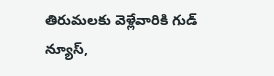తిరుమలకు వెళ్లేవారికి గుడ్ న్యూస్,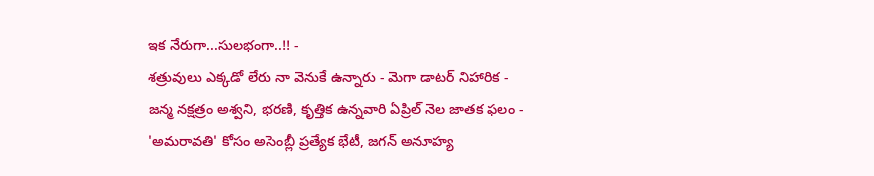ఇక నేరుగా...సులభంగా..!! -
శత్రువులు ఎక్కడో లేరు నా వెనుకే ఉన్నారు - మెగా డాటర్ నిహారిక -
జన్మ నక్షత్రం అశ్వని, భరణి, కృత్తిక ఉన్నవారి ఏప్రిల్ నెల జాతక ఫలం -
'అమరావతి' కోసం అసెంబ్లీ ప్రత్యేక భేటీ, జగన్ అనూహ్య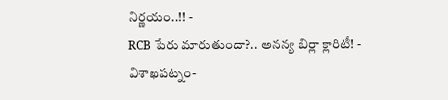నిర్ణయం..!! -
RCB పేరు మారుతుందా?.. అనన్య బిర్లా క్లారిటీ! -
విశాఖపట్నం-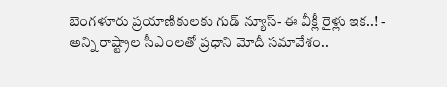బెంగళూరు ప్రయాణికులకు గుడ్ న్యూస్- ఈ వీక్లీ రైళ్లు ఇక..! -
అన్ని రాష్ట్రాల సీఎంలతో ప్రధాని మోదీ సమావేశం..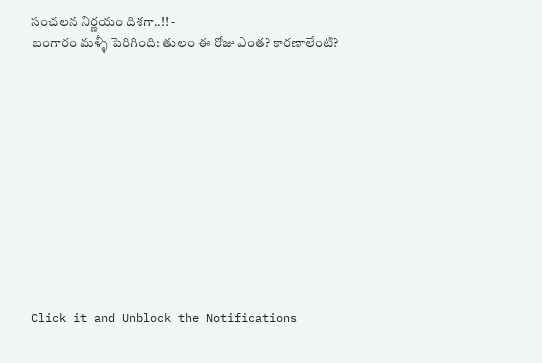సంచలన నిర్ణయం దిశగా..!! -
బంగారం మళ్ళీ పెరిగింది: తులం ఈ రోజు ఎంత? కారణాలేంటి?












Click it and Unblock the Notifications